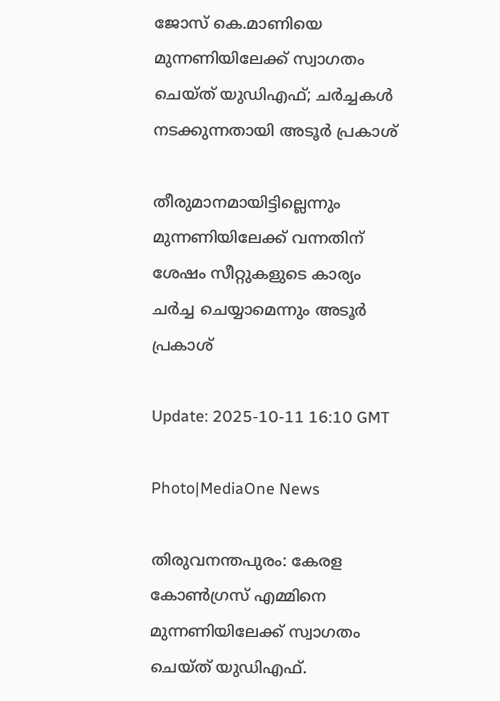ജോസ് കെ.മാണിയെ മുന്നണിയിലേക്ക് സ്വാഗതം ചെയ്ത് യുഡിഎഫ്; ചർച്ചകൾ നടക്കുന്നതായി അടൂർ പ്രകാശ്

തീരുമാനമായിട്ടില്ലെന്നും മുന്നണിയിലേക്ക് വന്നതിന് ശേഷം സീറ്റുകളുടെ കാര്യം ചർച്ച ചെയ്യാമെന്നും അടൂർ പ്രകാശ്

Update: 2025-10-11 16:10 GMT

Photo|MediaOne News

തിരുവനന്തപുരം: കേരള കോൺഗ്രസ് എമ്മിനെ മുന്നണിയിലേക്ക് സ്വാഗതം ചെയ്ത് യുഡിഎഫ്.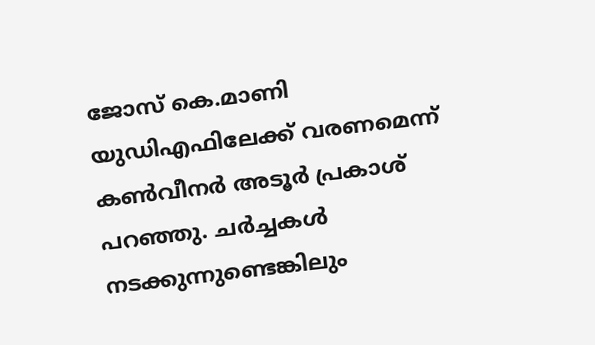ജോസ് കെ.മാണി യുഡിഎഫിലേക്ക് വരണമെന്ന് കൺവീനർ അടൂർ പ്രകാശ് പറഞ്ഞു. ചർച്ചകൾ നടക്കുന്നുണ്ടെങ്കിലും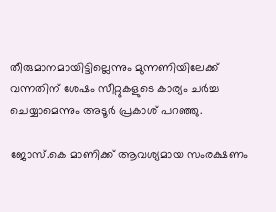തീരുമാനമായിട്ടില്ലെന്നും മുന്നണിയിലേക്ക് വന്നതിന് ശേഷം സീറ്റുകളുടെ കാര്യം ചർച്ച ചെയ്യാമെന്നും അടൂർ പ്രകാശ് പറഞ്ഞു.

ജോസ്.കെ മാണിക്ക് ആവശ്യമായ സംരക്ഷണം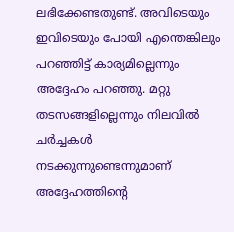ലഭിക്കേണ്ടതുണ്ട്. അവിടെയും ഇവിടെയും പോയി എന്തെങ്കിലും പറഞ്ഞിട്ട് കാര്യമില്ലെന്നും അദ്ദേഹം പറഞ്ഞു. മറ്റു തടസങ്ങളില്ലെന്നും നിലവിൽ ചർച്ചകൾ നടക്കുന്നുണ്ടെന്നുമാണ് അദ്ദേഹത്തിന്റെ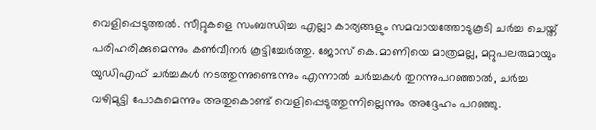വെളിപ്പെടുത്തൽ. സീറ്റുകളെ സംബന്ധിച്ച എല്ലാ കാര്യങ്ങളും സമവായത്തോടുകൂടി ചർച്ച ചെയ്ത് പരിഹരിക്കുമെന്നും കൺവീനർ കൂട്ടിച്ചേർത്തു. ജോസ് കെ.മാണിയെ മാത്രമല്ല, മറ്റുപലരുമായും യുഡിഎഫ് ചർച്ചകൾ നടത്തുന്നുണ്ടെന്നും എന്നാൽ ചർച്ചകൾ തുറന്നുപറഞ്ഞാൽ, ചർച്ച വഴിമുട്ടി പോകുമെന്നും അതുകൊണ്ട് വെളിപ്പെടുത്തുന്നില്ലെന്നും അദ്ദേഹം പറഞ്ഞു.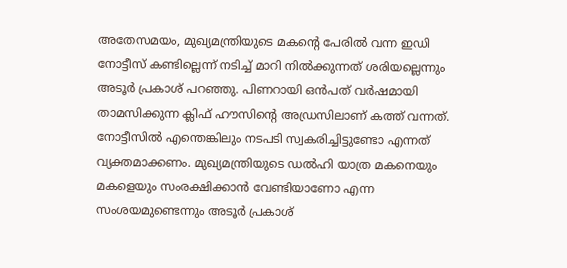അതേസമയം, മുഖ്യമന്ത്രിയുടെ മകന്റെ പേരിൽ വന്ന ഇഡി നോട്ടീസ് കണ്ടില്ലെന്ന് നടിച്ച് മാറി നിൽക്കുന്നത് ശരിയല്ലെന്നും അടൂർ പ്രകാശ് പറഞ്ഞു. പിണറായി ഒൻപത് വർഷമായി താമസിക്കുന്ന ക്ലിഫ് ഹൗസിന്റെ അഡ്രസിലാണ് കത്ത് വന്നത്. നോട്ടീസിൽ എന്തെങ്കിലും നടപടി സ്വകരിച്ചിട്ടുണ്ടോ എന്നത് വ്യക്തമാക്കണം. മുഖ്യമന്ത്രിയുടെ ഡൽഹി യാത്ര മകനെയും മകളെയും സംരക്ഷിക്കാൻ വേണ്ടിയാണോ എന്ന സംശയമുണ്ടെന്നും അടൂർ പ്രകാശ്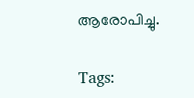ആരോപിച്ചു.

Tags: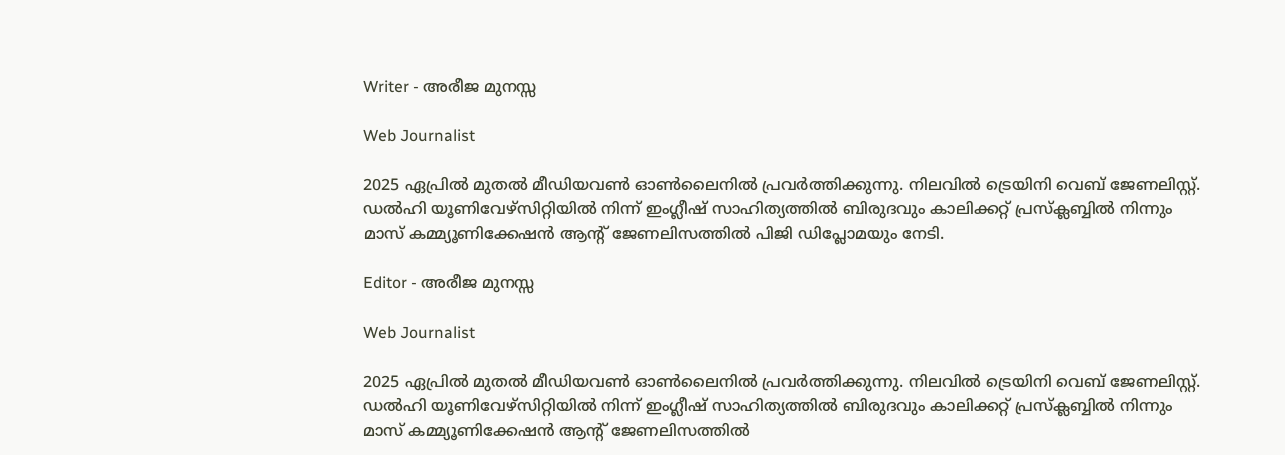Writer - അരീജ മുനസ്സ

Web Journalist

2025 ഏപ്രിൽ മുതൽ മീഡിയവൺ ഓൺലൈനിൽ പ്രവർത്തിക്കുന്നു. നിലവിൽ ട്രെയിനി വെബ് ജേണലിസ്റ്റ്. ഡൽഹി യൂണിവേഴ്‌സിറ്റിയിൽ നിന്ന് ഇംഗ്ലീഷ് സാഹിത്യത്തിൽ ബിരുദവും കാലിക്കറ്റ് പ്രസ്‌ക്ലബ്ബിൽ നിന്നും മാസ് കമ്മ്യൂണിക്കേഷൻ ആന്റ് ജേണലിസത്തിൽ പിജി ഡിപ്ലോമയും നേടി.

Editor - അരീജ മുനസ്സ

Web Journalist

2025 ഏപ്രിൽ മുതൽ മീഡിയവൺ ഓൺലൈനിൽ പ്രവർത്തിക്കുന്നു. നിലവിൽ ട്രെയിനി വെബ് ജേണലിസ്റ്റ്. ഡൽഹി യൂണിവേഴ്‌സിറ്റിയിൽ നിന്ന് ഇംഗ്ലീഷ് സാഹിത്യത്തിൽ ബിരുദവും കാലിക്കറ്റ് പ്രസ്‌ക്ലബ്ബിൽ നിന്നും മാസ് കമ്മ്യൂണിക്കേഷൻ ആന്റ് ജേണലിസത്തിൽ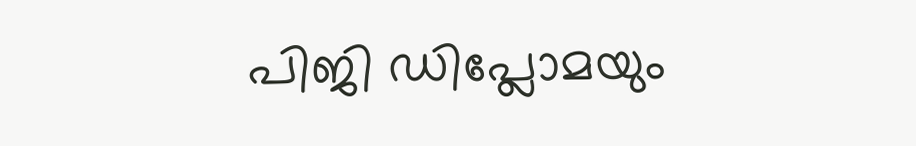പിജി ഡിപ്ലോമയും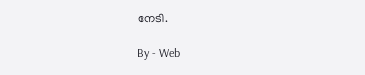നേടി.

By - Web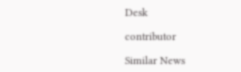Desk

contributor

Similar News